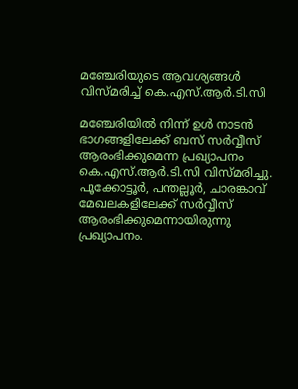മഞ്ചേരിയുടെ ആവശ്യങ്ങൾ വിസ്മരിച്ച് കെ.എസ്.ആർ.ടി.സി

മഞ്ചേരിയിൽ നിന്ന് ഉൾ നാടൻ ഭാഗങ്ങളിലേക്ക് ബസ് സർവ്വീസ് ആരംഭിക്കുമെന്ന പ്രഖ്യാപനം കെ.എസ്.ആർ.ടി.സി വിസ്മരിച്ചു. പൂക്കോട്ടൂർ, പന്തല്ലൂർ, ചാരങ്കാവ് മേഖലകളിലേക്ക് സർവ്വീസ് ആരംഭിക്കുമെന്നായിരുന്നു പ്രഖ്യാപനം.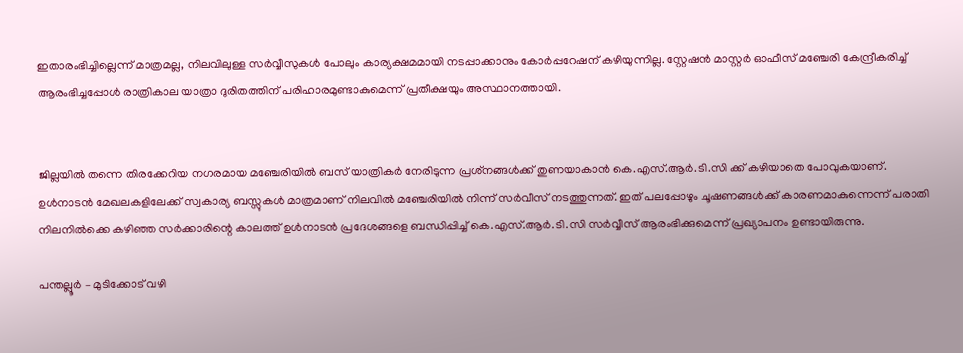ഇതാരംഭിച്ചില്ലെന്ന് മാത്രമല്ല, നിലവിലുള്ള സർവ്വീസുകൾ പോലും കാര്യക്ഷമമായി നടപ്പാക്കാനും കോർപ്പറേഷന് കഴിയുന്നില്ല. സ്റ്റേഷൻ മാസ്റ്റർ ഓഫീസ് മഞ്ചേരി കേന്ദ്രീകരിച്ച് ആരംഭിച്ചപ്പോൾ രാത്രികാല യാത്രാ ദുരിതത്തിന് പരിഹാരമുണ്ടാകുമെന്ന് പ്രതീക്ഷയും അസ്ഥാനത്തായി.


ജില്ലയിൽ തന്നെ തിരക്കേറിയ നഗരമായ മഞ്ചേരിയിൽ ബസ് യാത്രികർ നേരിടുന്ന പ്രശ്‌നങ്ങൾക്ക് തുണയാകാൻ കെ.എസ്.ആർ.ടി.സി ക്ക് കഴിയാതെ പോവുകയാണ്. ഉൾനാടൻ മേഖലകളിലേക്ക് സ്വകാര്യ ബസ്സുകൾ മാത്രമാണ് നിലവിൽ മഞ്ചേരിയിൽ നിന്ന് സർവീസ് നടത്തുന്നത്. ഇത് പലപ്പോഴും ചൂഷണങ്ങൾക്ക് കാരണമാകുന്നെന്ന് പരാതി നിലനിൽക്കെ കഴിഞ്ഞ സർക്കാരിന്റെ കാലത്ത് ഉൾനാടൻ പ്രദേശങ്ങളെ ബന്ധിപ്പിച്ച് കെ.എസ്.ആർ.ടി.സി സർവ്വീസ് ആരംഭിക്കുമെന്ന് പ്രഖ്യാപനം ഉണ്ടായിരുന്നു.

പന്തല്ലൂർ – മുടിക്കോട് വഴി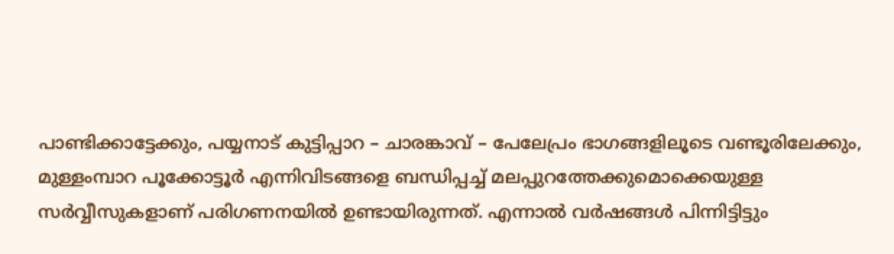പാണ്ടിക്കാട്ടേക്കും, പയ്യനാട് കുട്ടിപ്പാറ – ചാരങ്കാവ് – പേലേപ്രം ഭാഗങ്ങളിലൂടെ വണ്ടൂരിലേക്കും, മുള്ളംമ്പാറ പൂക്കോട്ടൂർ എന്നിവിടങ്ങളെ ബന്ധിപ്പച്ച് മലപ്പുറത്തേക്കുമൊക്കെയുള്ള സർവ്വീസുകളാണ് പരിഗണനയിൽ ഉണ്ടായിരുന്നത്. എന്നാൽ വർഷങ്ങൾ പിന്നിട്ടിട്ടും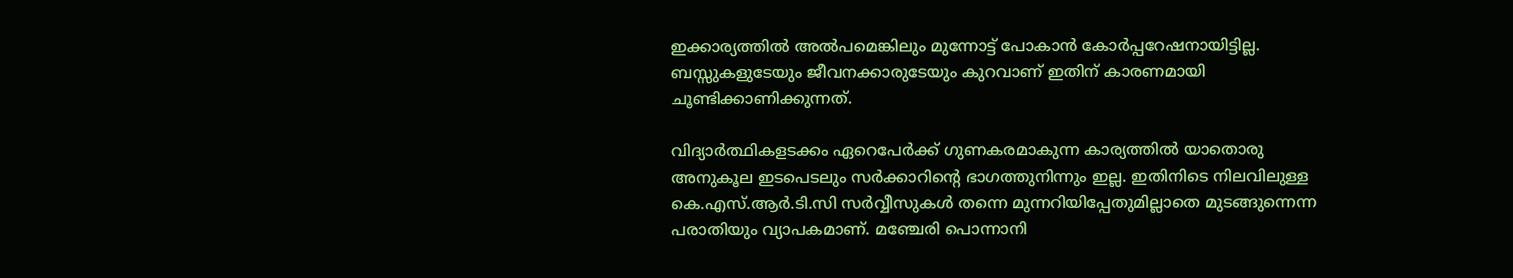ഇക്കാര്യത്തിൽ അൽപമെങ്കിലും മുന്നോട്ട് പോകാൻ കോർപ്പറേഷനായിട്ടില്ല. ബസ്സുകളുടേയും ജീവനക്കാരുടേയും കുറവാണ് ഇതിന് കാരണമായി ചൂണ്ടിക്കാണിക്കുന്നത്.

വിദ്യാർത്ഥികളടക്കം ഏറെപേർക്ക് ഗുണകരമാകുന്ന കാര്യത്തിൽ യാതൊരു അനുകൂല ഇടപെടലും സർക്കാറിന്റെ ഭാഗത്തുനിന്നും ഇല്ല. ഇതിനിടെ നിലവിലുള്ള കെ.എസ്.ആർ.ടി.സി സർവ്വീസുകൾ തന്നെ മുന്നറിയിപ്പേതുമില്ലാതെ മുടങ്ങുന്നെന്ന പരാതിയും വ്യാപകമാണ്. മഞ്ചേരി പൊന്നാനി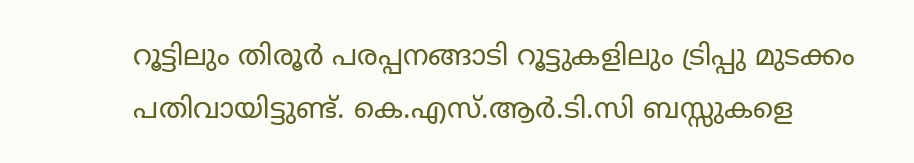റൂട്ടിലും തിരൂർ പരപ്പനങ്ങാടി റൂട്ടുകളിലും ട്രിപ്പു മുടക്കം പതിവായിട്ടുണ്ട്. കെ.എസ്.ആർ.ടി.സി ബസ്സുകളെ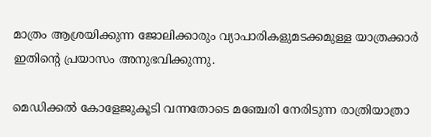മാത്രം ആശ്രയിക്കുന്ന ജോലിക്കാരും വ്യാപാരികളുമടക്കമുള്ള യാത്രക്കാർ ഇതിന്റെ പ്രയാസം അനുഭവിക്കുന്നു.

മെഡിക്കൽ കോളേജുകൂടി വന്നതോടെ മഞ്ചേരി നേരിടുന്ന രാത്രിയാത്രാ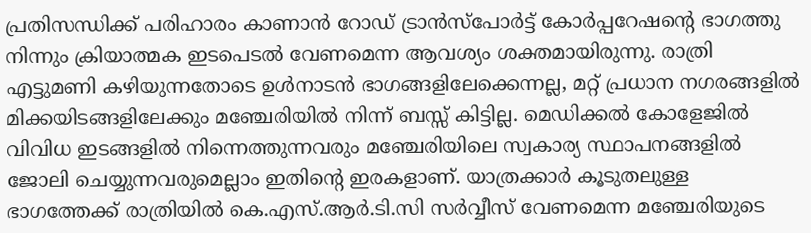പ്രതിസന്ധിക്ക് പരിഹാരം കാണാൻ റോഡ് ട്രാൻസ്‌പോർട്ട് കോർപ്പറേഷന്റെ ഭാഗത്തു നിന്നും ക്രിയാത്മക ഇടപെടൽ വേണമെന്ന ആവശ്യം ശക്തമായിരുന്നു. രാത്രി എട്ടുമണി കഴിയുന്നതോടെ ഉൾനാടൻ ഭാഗങ്ങളിലേക്കെന്നല്ല, മറ്റ് പ്രധാന നഗരങ്ങളിൽ മിക്കയിടങ്ങളിലേക്കും മഞ്ചേരിയിൽ നിന്ന് ബസ്സ് കിട്ടില്ല. മെഡിക്കൽ കോളേജിൽ വിവിധ ഇടങ്ങളിൽ നിന്നെത്തുന്നവരും മഞ്ചേരിയിലെ സ്വകാര്യ സ്ഥാപനങ്ങളിൽ ജോലി ചെയ്യുന്നവരുമെല്ലാം ഇതിന്റെ ഇരകളാണ്. യാത്രക്കാർ കൂടുതലുള്ള ഭാഗത്തേക്ക് രാത്രിയിൽ കെ.എസ്.ആർ.ടി.സി സർവ്വീസ് വേണമെന്ന മഞ്ചേരിയുടെ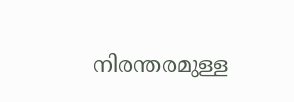നിരന്തരമുള്ള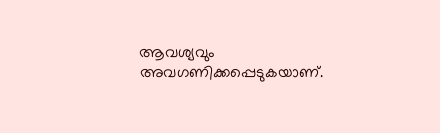ആവശ്യവും അവഗണിക്കപ്പെടുകയാണ്.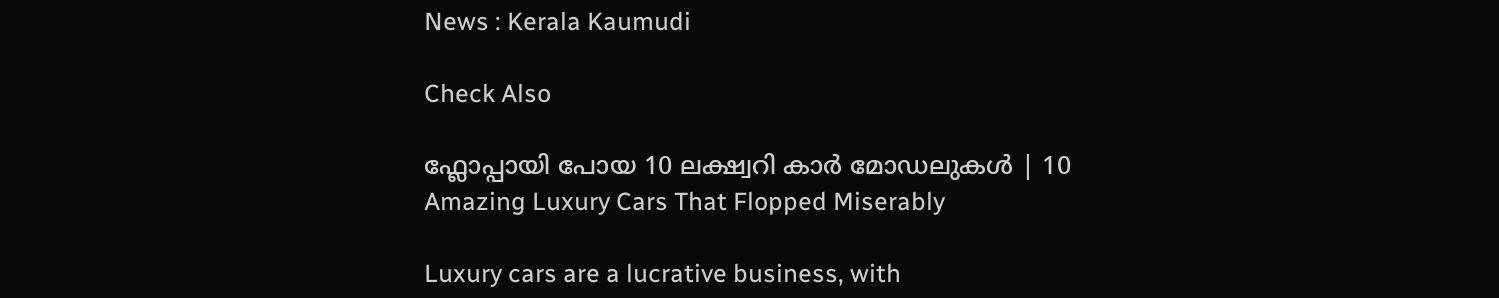News : Kerala Kaumudi

Check Also

ഫ്ലോപ്പായി പോയ 10 ലക്ഷ്വറി കാർ മോഡലുകൾ | 10 Amazing Luxury Cars That Flopped Miserably

Luxury cars are a lucrative business, with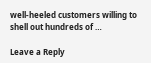well-heeled customers willing to shell out hundreds of …

Leave a Reply